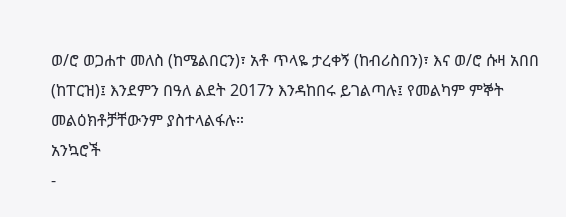ወ/ሮ ወጋሐተ መለስ (ከሜልበርን)፣ አቶ ጥላዬ ታረቀኝ (ከብሪስበን)፣ እና ወ/ሮ ሱዛ አበበ (ከፐርዝ)፤ እንደምን በዓለ ልደት 2017ን እንዳከበሩ ይገልጣሉ፤ የመልካም ምኞት መልዕክቶቻቸውንም ያስተላልፋሉ።
አንኳሮች
-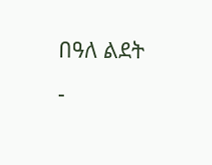በዓለ ልደት
-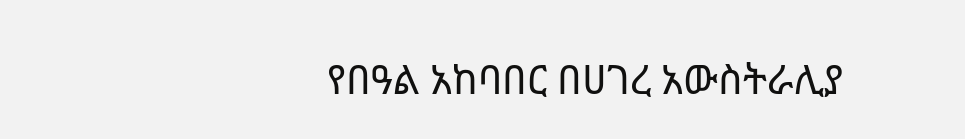የበዓል አከባበር በሀገረ አውስትራሊያ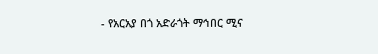- የአርአያ በጎ አድራጎት ማኅበር ሚና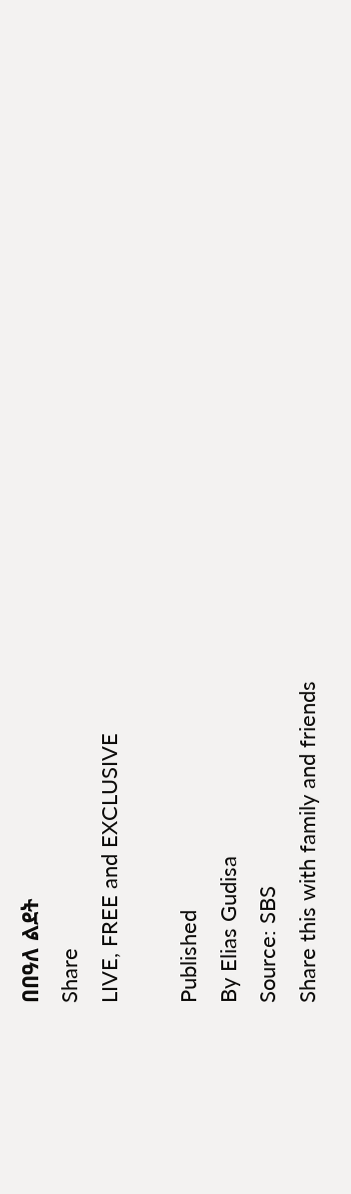በበዓለ ልደት
Share
LIVE, FREE and EXCLUSIVE

Published
By Elias Gudisa
Source: SBS
Share this with family and friends